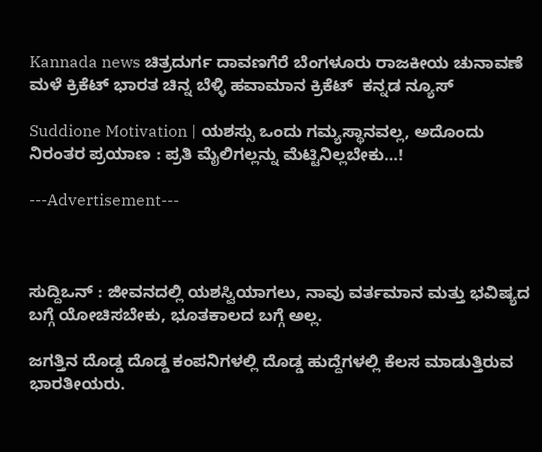Kannada news ಚಿತ್ರದುರ್ಗ ದಾವಣಗೆರೆ ಬೆಂಗಳೂರು ರಾಜಕೀಯ ಚುನಾವಣೆ ಮಳೆ ಕ್ರಿಕೆಟ್ ಭಾರತ ಚಿನ್ನ ಬೆಳ್ಳಿ ಹವಾಮಾನ ಕ್ರಿಕೆಟ್  ಕನ್ನಡ ನ್ಯೂಸ್

Suddione Motivation | ಯಶಸ್ಸು ಒಂದು ಗಮ್ಯಸ್ಥಾನವಲ್ಲ, ಅದೊಂದು ನಿರಂತರ ಪ್ರಯಾಣ : ಪ್ರತಿ ಮೈಲಿಗಲ್ಲನ್ನು ಮೆಟ್ಟಿನಿಲ್ಲಬೇಕು…!

---Advertisement---



ಸುದ್ದಿಒನ್ : ಜೀವನದಲ್ಲಿ ಯಶಸ್ವಿಯಾಗಲು, ನಾವು ವರ್ತಮಾನ ಮತ್ತು ಭವಿಷ್ಯದ ಬಗ್ಗೆ ಯೋಚಿಸಬೇಕು, ಭೂತಕಾಲದ ಬಗ್ಗೆ ಅಲ್ಲ.

ಜಗತ್ತಿನ ದೊಡ್ಡ ದೊಡ್ಡ ಕಂಪನಿಗಳಲ್ಲಿ ದೊಡ್ಡ ಹುದ್ದೆಗಳಲ್ಲಿ ಕೆಲಸ ಮಾಡುತ್ತಿರುವ ಭಾರತೀಯರು.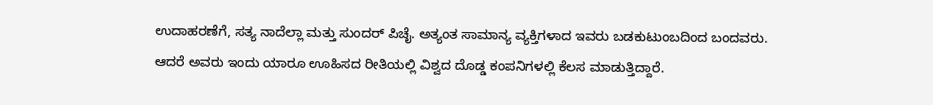ಉದಾಹರಣೆಗೆ, ಸತ್ಯ ನಾದೆಲ್ಲಾ ಮತ್ತು ಸುಂದರ್ ಪಿಚೈ. ಅತ್ಯಂತ ಸಾಮಾನ್ಯ ವ್ಯಕ್ತಿಗಳಾದ ಇವರು ಬಡಕುಟುಂಬದಿಂದ ಬಂದವರು. ಆದರೆ ಅವರು ಇಂದು ಯಾರೂ ಊಹಿಸದ ರೀತಿಯಲ್ಲಿ ವಿಶ್ವದ ದೊಡ್ಡ ಕಂಪನಿಗಳಲ್ಲಿ ಕೆಲಸ ಮಾಡುತ್ತಿದ್ದಾರೆ.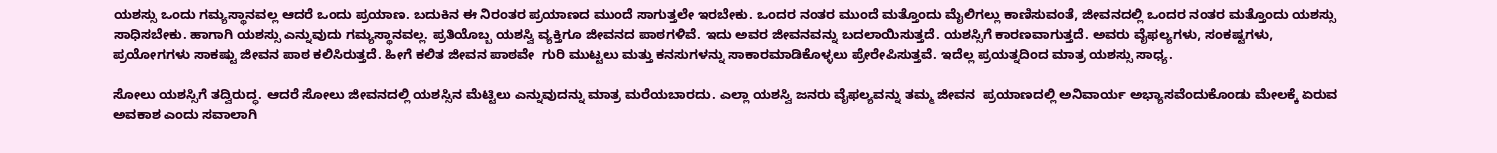ಯಶಸ್ಸು ಒಂದು ಗಮ್ಯಸ್ಥಾನವಲ್ಲ ಆದರೆ ಒಂದು ಪ್ರಯಾಣ. ಬದುಕಿನ ಈ ನಿರಂತರ ಪ್ರಯಾಣದ ಮುಂದೆ ಸಾಗುತ್ತಲೇ ಇರಬೇಕು. ಒಂದರ ನಂತರ ಮುಂದೆ ಮತ್ತೊಂದು ಮೈಲಿಗಲ್ಲು ಕಾಣಿಸುವಂತೆ, ಜೀವನದಲ್ಲಿ ಒಂದರ ನಂತರ ಮತ್ತೊಂದು ಯಶಸ್ಸು ಸಾಧಿಸಬೇಕು. ಹಾಗಾಗಿ ಯಶಸ್ಸು ಎನ್ನುವುದು ಗಮ್ಯಸ್ಥಾನವಲ್ಲ. ಪ್ರತಿಯೊಬ್ಬ ಯಶಸ್ವಿ ವ್ಯಕ್ತಿಗೂ ಜೀವನದ ಪಾಠಗಳಿವೆ. ಇದು ಅವರ ಜೀವನವನ್ನು ಬದಲಾಯಿಸುತ್ತದೆ. ಯಶಸ್ಸಿಗೆ ಕಾರಣವಾಗುತ್ತದೆ. ಅವರು ವೈಫಲ್ಯಗಳು, ಸಂಕಷ್ಟಗಳು, ಪ್ರಯೋಗಗಳು ಸಾಕಷ್ಟು ಜೀವನ ಪಾಠ ಕಲಿಸಿರುತ್ತದೆ. ಹೀಗೆ ಕಲಿತ ಜೀವನ ಪಾಠವೇ  ಗುರಿ ಮುಟ್ಟಲು ಮತ್ತು ಕನಸುಗಳನ್ನು ಸಾಕಾರಮಾಡಿಕೊಳ್ಳಲು ಪ್ರೇರೇಪಿಸುತ್ತವೆ. ಇದೆಲ್ಲ ಪ್ರಯತ್ನದಿಂದ ಮಾತ್ರ ಯಶಸ್ಸು ಸಾಧ್ಯ.

ಸೋಲು ಯಶಸ್ಸಿಗೆ ತದ್ವಿರುದ್ಧ. ಆದರೆ ಸೋಲು ಜೀವನದಲ್ಲಿ ಯಶಸ್ಸಿನ ಮೆಟ್ಟಿಲು ಎನ್ನುವುದನ್ನು ಮಾತ್ರ ಮರೆಯಬಾರದು. ಎಲ್ಲಾ ಯಶಸ್ವಿ ಜನರು ವೈಫಲ್ಯವನ್ನು ತಮ್ಮ ಜೀವನ  ಪ್ರಯಾಣದಲ್ಲಿ ಅನಿವಾರ್ಯ ಅಭ್ಯಾಸವೆಂದುಕೊಂಡು‌ ಮೇಲಕ್ಕೆ ಏರುವ ಅವಕಾಶ ಎಂದು ಸವಾಲಾಗಿ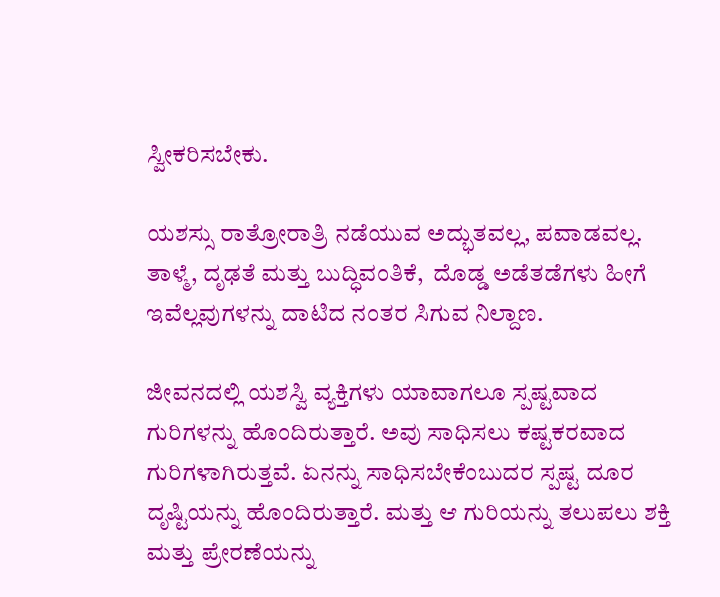ಸ್ವೀಕರಿಸಬೇಕು.

ಯಶಸ್ಸು ರಾತ್ರೋರಾತ್ರಿ ನಡೆಯುವ ಅದ್ಭುತವಲ್ಲ, ಪವಾಡವಲ್ಲ. ತಾಳ್ಮೆ, ದೃಢತೆ ಮತ್ತು ಬುದ್ಧಿವಂತಿಕೆ,  ದೊಡ್ಡ ಅಡೆತಡೆಗಳು ಹೀಗೆ ಇವೆಲ್ಲವುಗಳನ್ನು ದಾಟಿದ ನಂತರ ಸಿಗುವ ನಿಲ್ದಾಣ.

ಜೀವನದಲ್ಲಿ ಯಶಸ್ವಿ ವ್ಯಕ್ತಿಗಳು ಯಾವಾಗಲೂ ಸ್ಪಷ್ಟವಾದ ಗುರಿಗಳನ್ನು ಹೊಂದಿರುತ್ತಾರೆ. ಅವು ಸಾಧಿಸಲು ಕಷ್ಟಕರವಾದ ಗುರಿಗಳಾಗಿರುತ್ತವೆ. ಏನನ್ನು ಸಾಧಿಸಬೇಕೆಂಬುದರ ಸ್ಪಷ್ಟ ದೂರ ದೃಷ್ಟಿಯನ್ನು ಹೊಂದಿರುತ್ತಾರೆ. ಮತ್ತು ಆ ಗುರಿಯನ್ನು ತಲುಪಲು ಶಕ್ತಿ ಮತ್ತು ಪ್ರೇರಣೆಯನ್ನು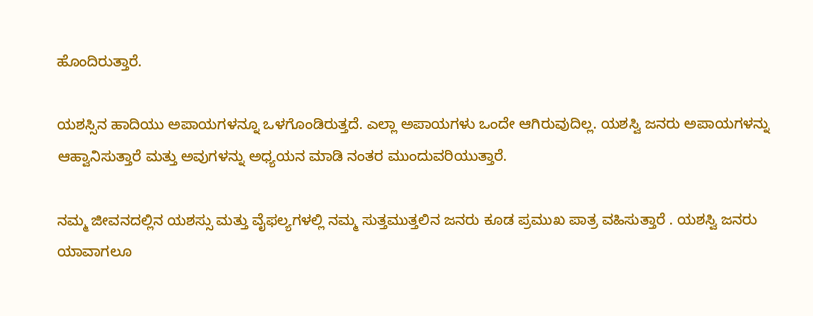ಹೊಂದಿರುತ್ತಾರೆ.

ಯಶಸ್ಸಿನ ಹಾದಿಯು ಅಪಾಯಗಳನ್ನೂ ಒಳಗೊಂಡಿರುತ್ತದೆ. ಎಲ್ಲಾ ಅಪಾಯಗಳು ಒಂದೇ ಆಗಿರುವುದಿಲ್ಲ. ಯಶಸ್ವಿ ಜನರು ಅಪಾಯಗಳನ್ನು ಆಹ್ವಾನಿಸುತ್ತಾರೆ ಮತ್ತು ಅವುಗಳನ್ನು ಅಧ್ಯಯನ ಮಾಡಿ ನಂತರ ಮುಂದುವರಿಯುತ್ತಾರೆ.

ನಮ್ಮ ಜೀವನದಲ್ಲಿನ ಯಶಸ್ಸು ಮತ್ತು ವೈಫಲ್ಯಗಳಲ್ಲಿ ನಮ್ಮ ಸುತ್ತಮುತ್ತಲಿನ ಜನರು ಕೂಡ ಪ್ರಮುಖ ಪಾತ್ರ ವಹಿಸುತ್ತಾರೆ . ಯಶಸ್ವಿ ಜನರು ಯಾವಾಗಲೂ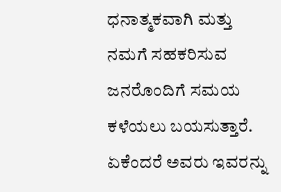ಧನಾತ್ಮಕವಾಗಿ ಮತ್ತು ನಮಗೆ ಸಹಕರಿಸುವ ಜನರೊಂದಿಗೆ ಸಮಯ ಕಳೆಯಲು ಬಯಸುತ್ತಾರೆ. ಏಕೆಂದರೆ ಅವರು ಇವರನ್ನು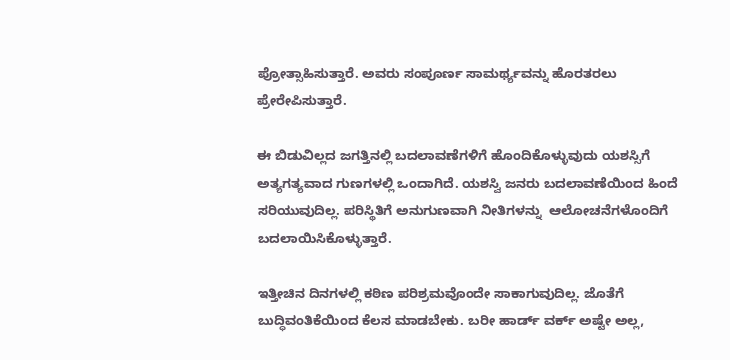ಪ್ರೋತ್ಸಾಹಿಸುತ್ತಾರೆ. ಅವರು ಸಂಪೂರ್ಣ ಸಾಮರ್ಥ್ಯವನ್ನು ಹೊರತರಲು ಪ್ರೇರೇಪಿಸುತ್ತಾರೆ.

ಈ ಬಿಡುವಿಲ್ಲದ ಜಗತ್ತಿನಲ್ಲಿ ಬದಲಾವಣೆಗಳಿಗೆ ಹೊಂದಿಕೊಳ್ಳುವುದು ಯಶಸ್ಸಿಗೆ ಅತ್ಯಗತ್ಯವಾದ ಗುಣಗಳಲ್ಲಿ ಒಂದಾಗಿದೆ. ಯಶಸ್ವಿ ಜನರು ಬದಲಾವಣೆಯಿಂದ ಹಿಂದೆ ಸರಿಯುವುದಿಲ್ಲ. ಪರಿಸ್ಥಿತಿಗೆ ಅನುಗುಣವಾಗಿ ನೀತಿಗಳನ್ನು  ಆಲೋಚನೆಗಳೊಂದಿಗೆ ಬದಲಾಯಿಸಿಕೊಳ್ಳುತ್ತಾರೆ.

ಇತ್ತೀಚಿನ ದಿನಗಳಲ್ಲಿ ಕಠಿಣ ಪರಿಶ್ರಮವೊಂದೇ ಸಾಕಾಗುವುದಿಲ್ಲ. ಜೊತೆಗೆ ಬುದ್ಧಿವಂತಿಕೆಯಿಂದ ಕೆಲಸ ಮಾಡಬೇಕು. ಬರೀ ಹಾರ್ಡ್ ವರ್ಕ್ ಅಷ್ಟೇ ಅಲ್ಲ,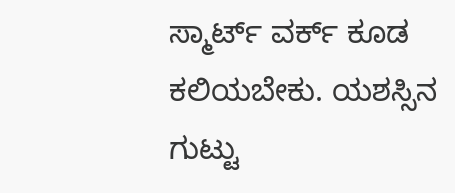ಸ್ಮಾರ್ಟ್ ವರ್ಕ್ ಕೂಡ ಕಲಿಯಬೇಕು. ಯಶಸ್ಸಿನ ಗುಟ್ಟು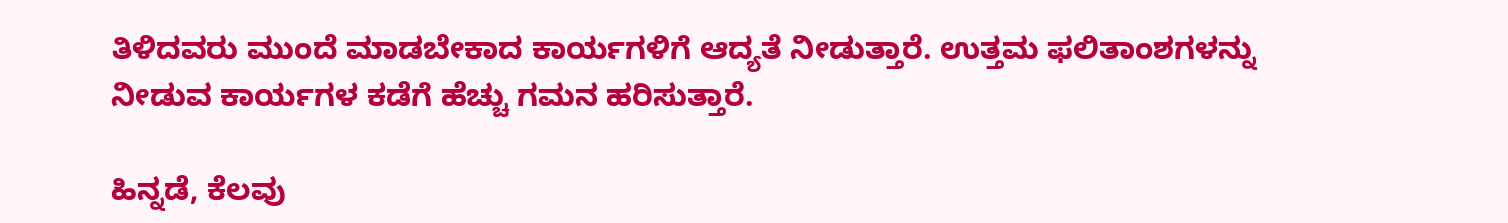ತಿಳಿದವರು ಮುಂದೆ ಮಾಡಬೇಕಾದ ಕಾರ್ಯಗಳಿಗೆ ಆದ್ಯತೆ ನೀಡುತ್ತಾರೆ. ಉತ್ತಮ ಫಲಿತಾಂಶಗಳನ್ನು ನೀಡುವ ಕಾರ್ಯಗಳ ಕಡೆಗೆ ಹೆಚ್ಚು ಗಮನ ಹರಿಸುತ್ತಾರೆ.

ಹಿನ್ನಡೆ, ಕೆಲವು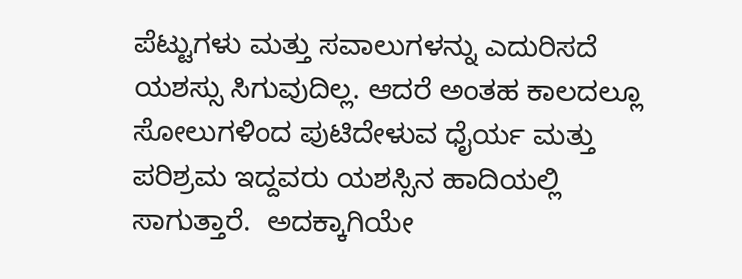ಪೆಟ್ಟುಗಳು ಮತ್ತು ಸವಾಲುಗಳನ್ನು ಎದುರಿಸದೆ ಯಶಸ್ಸು ಸಿಗುವುದಿಲ್ಲ. ಆದರೆ ಅಂತಹ ಕಾಲದಲ್ಲೂ ಸೋಲುಗಳಿಂದ ಪುಟಿದೇಳುವ ಧೈರ್ಯ ಮತ್ತು ಪರಿಶ್ರಮ ಇದ್ದವರು ಯಶಸ್ಸಿನ ಹಾದಿಯಲ್ಲಿ  ಸಾಗುತ್ತಾರೆ.  ಅದಕ್ಕಾಗಿಯೇ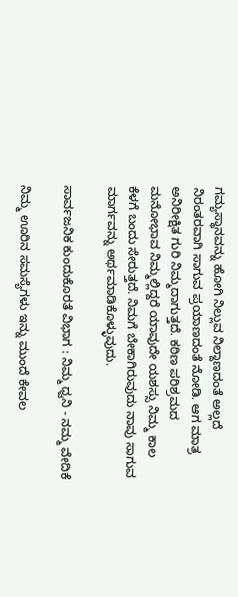ಗಮ್ಯಸ್ಥಾನವನ್ನು ಹೋಗಿ ನಿಲ್ಲುವ ನಿಲ್ದಾಣದಂತೆ ಅಲ್ಲದೆ ನಿರಂತರವಾಗಿ ಸಾಗುವ ಪ್ರಯಾಣದಂತೆ ನೋಡಿ. ಆಗ ಮಾತ್ರ ಅನಿರೀಕ್ಷಿತ ಗುರಿ ನಿಮ್ಮದಾಗುತ್ತದೆ. ಕಠಿಣ ಪರಿಶ್ರಮದ ಮನೋಭಾವ ನಿಮ್ಮಲ್ಲಿದ್ದರೆ‌ ಯಾವುದೇ ಯಶಸ್ಸು ನಿಮ್ಮ ಕಾಲ ಕೆಳಗೆ ಬಂದು ಸೇರುತ್ತದೆ. ನಿಮಗೆ ಬೇಕಾಗಿರುವುದು ನಾವು ಸಾಗುವ ಮಾರ್ಗವನ್ನು ಅರ್ಥಮಾಡಿಕೊಳ್ಳುವುದು.

ಸಾರ್ವಜನಿಕ ಕುಂದುಕೊರತೆ ವಿಭಾಗ : ನಿಮ್ಮ ಧ್ವನಿ - ನಮ್ಮ ವೇದಿಕೆ

ನಿಮ್ಮ ಊರಿನ ಸಮಸ್ಯೆಗಳು ಇನ್ನು ಮುಂದೆ ಕೇವಲ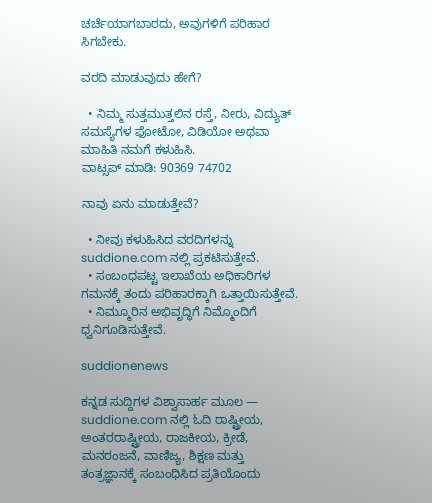ಚರ್ಚೆಯಾಗಬಾರದು, ಅವುಗಳಿಗೆ ಪರಿಹಾರ ಸಿಗಬೇಕು.

ವರದಿ ಮಾಡುವುದು ಹೇಗೆ?

  • ನಿಮ್ಮ ಸುತ್ತಮುತ್ತಲಿನ ರಸ್ತೆ, ನೀರು, ವಿದ್ಯುತ್ ಸಮಸ್ಯೆಗಳ ಫೋಟೋ, ವಿಡಿಯೋ ಅಥವಾ ಮಾಹಿತಿ ನಮಗೆ ಕಳುಹಿಸಿ.
ವಾಟ್ಸಪ್ ಮಾಡಿ: 90369 74702

ನಾವು ಏನು ಮಾಡುತ್ತೇವೆ?

  • ನೀವು ಕಳುಹಿಸಿದ ವರದಿಗಳನ್ನು suddione.com ನಲ್ಲಿ ಪ್ರಕಟಿಸುತ್ತೇವೆ.
  • ಸಂಬಂಧಪಟ್ಟ ಇಲಾಖೆಯ ಅಧಿಕಾರಿಗಳ ಗಮನಕ್ಕೆ ತಂದು ಪರಿಹಾರಕ್ಕಾಗಿ ಒತ್ತಾಯಿಸುತ್ತೇವೆ.
  • ನಿಮ್ಮೂರಿನ ಅಭಿವೃದ್ಧಿಗೆ ನಿಮ್ಮೊಂದಿಗೆ ಧ್ವನಿಗೂಡಿಸುತ್ತೇವೆ.

suddionenews

ಕನ್ನಡ ಸುದ್ದಿಗಳ ವಿಶ್ವಾಸಾರ್ಹ ಮೂಲ — suddione.com ನಲ್ಲಿ ಓದಿ ರಾಷ್ಟ್ರೀಯ, ಅಂತರರಾಷ್ಟ್ರೀಯ, ರಾಜಕೀಯ, ಕ್ರೀಡೆ, ಮನರಂಜನೆ, ವಾಣಿಜ್ಯ, ಶಿಕ್ಷಣ ಮತ್ತು ತಂತ್ರಜ್ಞಾನಕ್ಕೆ ಸಂಬಂಧಿಸಿದ ಪ್ರತಿಯೊಂದು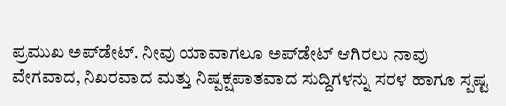ಪ್ರಮುಖ ಅಪ್‌ಡೇಟ್. ನೀವು ಯಾವಾಗಲೂ ಅಪ್‌ಡೇಟ್ ಆಗಿರಲು ನಾವು ವೇಗವಾದ, ನಿಖರವಾದ ಮತ್ತು ನಿಷ್ಪಕ್ಷಪಾತವಾದ ಸುದ್ದಿಗಳನ್ನು ಸರಳ ಹಾಗೂ ಸ್ಪಷ್ಟ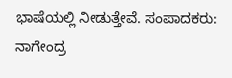ಭಾಷೆಯಲ್ಲಿ ನೀಡುತ್ತೇವೆ. ಸಂಪಾದಕರು: ನಾಗೇಂದ್ರ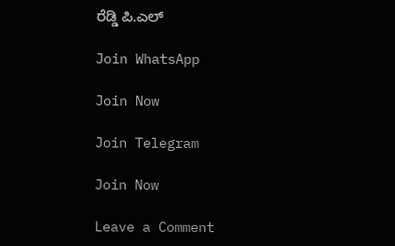ರೆಡ್ಡಿ ಪಿ.ಎಲ್

Join WhatsApp

Join Now

Join Telegram

Join Now

Leave a Comment